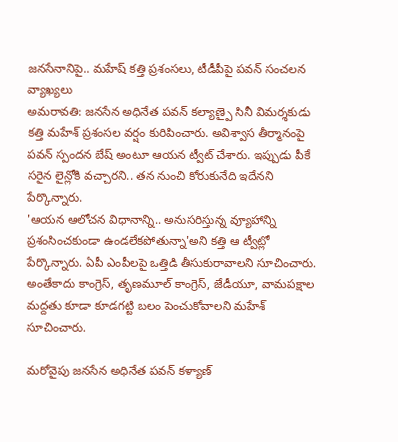జనసేనానిపై.. మహేష్ కత్తి ప్రశంసలు, టీడీపీపై పవన్ సంచలన వ్యాఖ్యలు
అమరావతి: జనసేన అధినేత పవన్ కల్యాణ్పై సినీ విమర్శకుడు కత్తి మహేశ్ ప్రశంసల వర్షం కురిపించారు. అవిశ్వాస తీర్మానంపై పవన్ స్పందన బేష్ అంటూ ఆయన ట్వీట్ చేశారు. ఇప్పుడు పీకే సరైన లైన్లోకి వచ్చారని.. తన నుంచి కోరుకునేది ఇదేనని పేర్కొన్నారు.
'ఆయన ఆలోచన విధానాన్ని.. అనుసరిస్తున్న వ్యూహాన్ని ప్రశంసించకుండా ఉండలేకపోతున్నా'అని కత్తి ఆ ట్వీట్లో పేర్కొన్నారు. ఏపీ ఎంపీలపై ఒత్తిడి తీసుకురావాలని సూచించారు. అంతేకాదు కాంగ్రెస్, తృణమూల్ కాంగ్రెస్, జేడీయూ, వామపక్షాల మద్దతు కూడా కూడగట్టి బలం పెంచుకోవాలని మహేశ్ సూచించారు.

మరోవైపు జనసేన అధినేత పవన్ కళ్యాణ్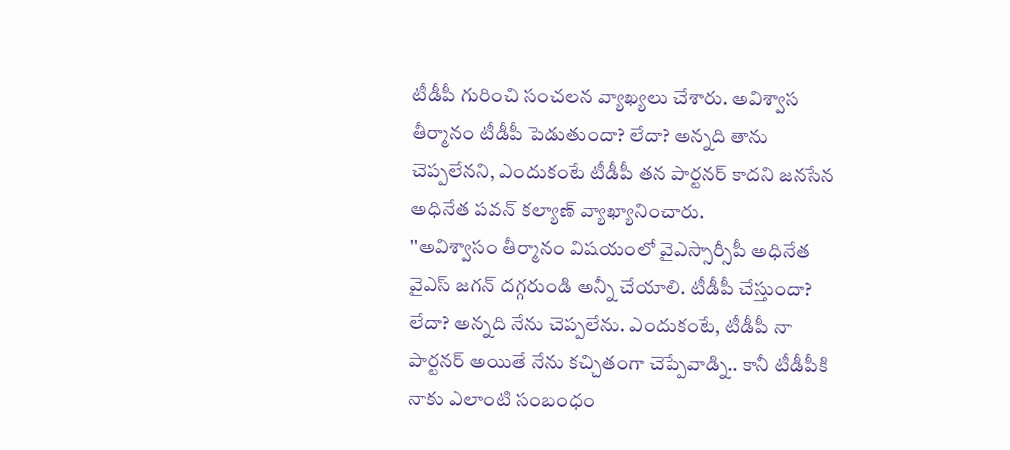టీడీపీ గురించి సంచలన వ్యాఖ్యలు చేశారు. అవిశ్వాస తీర్మానం టీడీపీ పెడుతుందా? లేదా? అన్నది తాను చెప్పలేనని, ఎందుకంటే టీడీపీ తన పార్టనర్ కాదని జనసేన అధినేత పవన్ కల్యాణ్ వ్యాఖ్యానించారు.
''అవిశ్వాసం తీర్మానం విషయంలో వైఎస్సార్సీపీ అధినేత వైఎస్ జగన్ దగ్గరుండి అన్నీ చేయాలి. టీడీపీ చేస్తుందా? లేదా? అన్నది నేను చెప్పలేను. ఎందుకంటే, టీడీపీ నా పార్టనర్ అయితే నేను కచ్చితంగా చెప్పేవాడ్ని.. కానీ టీడీపీకి నాకు ఎలాంటి సంబంధం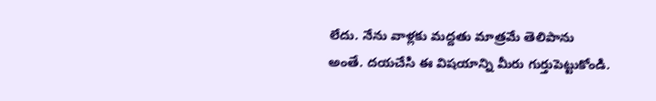లేదు. నేను వాళ్లకు మద్దతు మాత్రమే తెలిపాను అంతే. దయచేసి ఈ విషయాన్ని మీరు గుర్తుపెట్టుకోండి.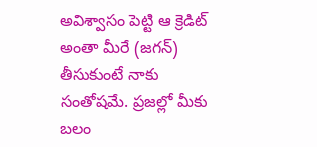అవిశ్వాసం పెట్టి ఆ క్రెడిట్ అంతా మీరే (జగన్) తీసుకుంటే నాకు సంతోషమే. ప్రజల్లో మీకు బలం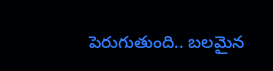పెరుగుతుంది.. బలమైన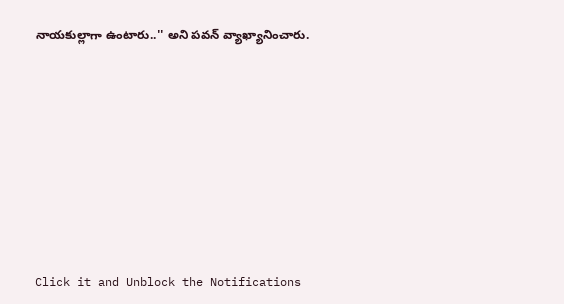నాయకుల్లాగా ఉంటారు..'' అని పవన్ వ్యాఖ్యానించారు.












Click it and Unblock the Notifications